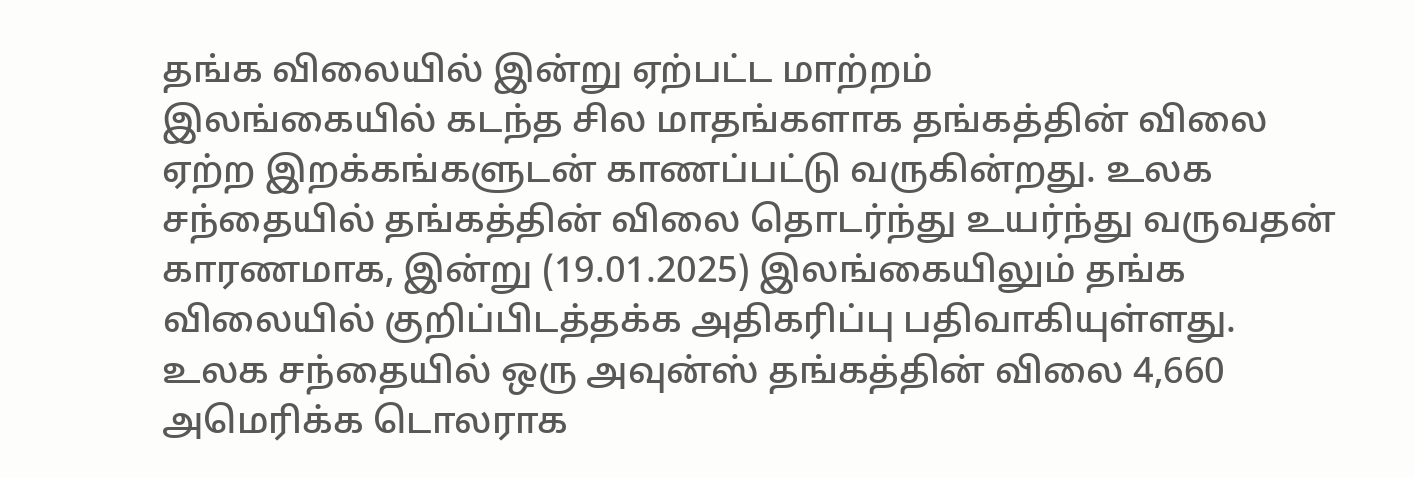தங்க விலையில் இன்று ஏற்பட்ட மாற்றம்
இலங்கையில் கடந்த சில மாதங்களாக தங்கத்தின் விலை ஏற்ற இறக்கங்களுடன் காணப்பட்டு வருகின்றது. உலக சந்தையில் தங்கத்தின் விலை தொடர்ந்து உயர்ந்து வருவதன் காரணமாக, இன்று (19.01.2025) இலங்கையிலும் தங்க விலையில் குறிப்பிடத்தக்க அதிகரிப்பு பதிவாகியுள்ளது.
உலக சந்தையில் ஒரு அவுன்ஸ் தங்கத்தின் விலை 4,660 அமெரிக்க டொலராக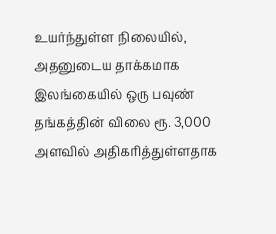உயர்ந்துள்ள நிலையில், அதனுடைய தாக்கமாக இலங்கையில் ஒரு பவுண் தங்கத்தின் விலை ரூ. 3,000 அளவில் அதிகரித்துள்ளதாக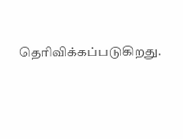தெரிவிக்கப்படுகிறது.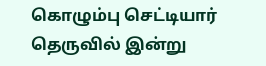கொழும்பு செட்டியார் தெருவில் இன்று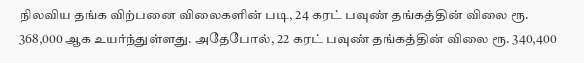நிலவிய தங்க விற்பனை விலைகளின் படி, 24 கரட் பவுண் தங்கத்தின் விலை ரூ. 368,000 ஆக உயர்ந்துள்ளது. அதேபோல், 22 கரட் பவுண் தங்கத்தின் விலை ரூ. 340,400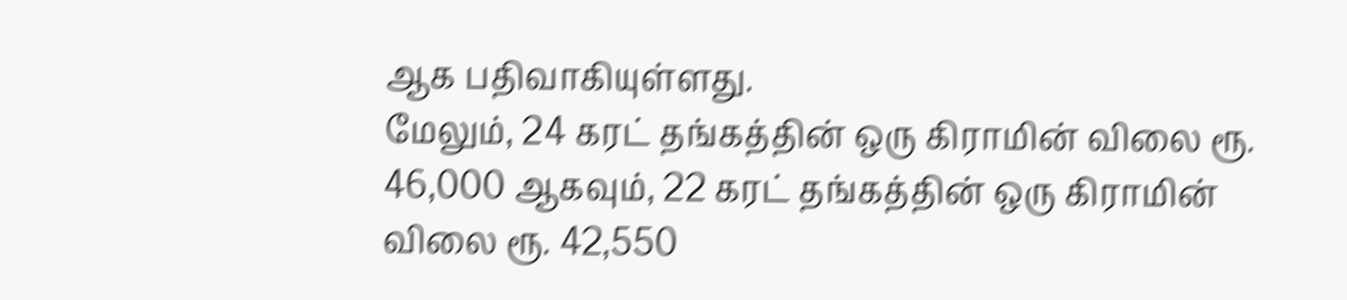ஆக பதிவாகியுள்ளது.
மேலும், 24 கரட் தங்கத்தின் ஒரு கிராமின் விலை ரூ. 46,000 ஆகவும், 22 கரட் தங்கத்தின் ஒரு கிராமின் விலை ரூ. 42,550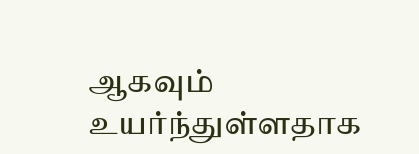ஆகவும் உயர்ந்துள்ளதாக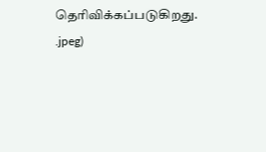தெரிவிக்கப்படுகிறது.
.jpeg)